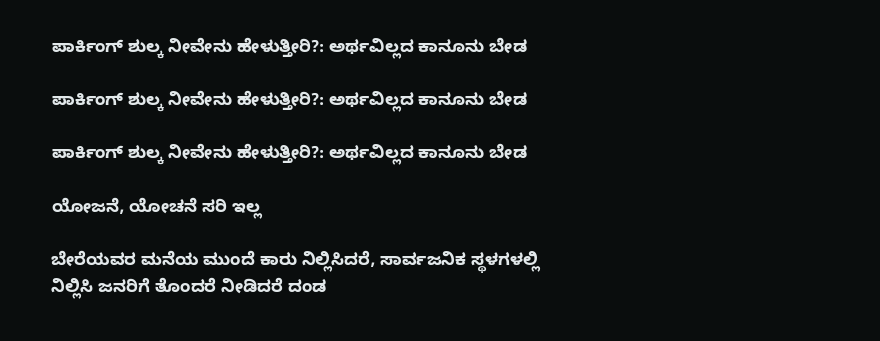ಪಾರ್ಕಿಂಗ್‌ ಶುಲ್ಕ ನೀವೇನು ಹೇಳುತ್ತೀರಿ?: ಅರ್ಥವಿಲ್ಲದ ಕಾನೂನು ಬೇಡ

ಪಾರ್ಕಿಂಗ್‌ ಶುಲ್ಕ ನೀವೇನು ಹೇಳುತ್ತೀರಿ?: ಅರ್ಥವಿಲ್ಲದ ಕಾನೂನು ಬೇಡ

ಪಾರ್ಕಿಂಗ್‌ ಶುಲ್ಕ ನೀವೇನು ಹೇಳುತ್ತೀರಿ?: ಅರ್ಥವಿಲ್ಲದ ಕಾನೂನು ಬೇಡ

ಯೋಜನೆ, ಯೋಚನೆ ಸರಿ ಇಲ್ಲ

ಬೇರೆಯವರ ಮನೆಯ ಮುಂದೆ ಕಾರು ನಿಲ್ಲಿಸಿದರೆ, ಸಾರ್ವಜನಿಕ ಸ್ಥಳಗಳಲ್ಲಿ ನಿಲ್ಲಿಸಿ ಜನರಿಗೆ ತೊಂದರೆ ನೀಡಿದರೆ ದಂಡ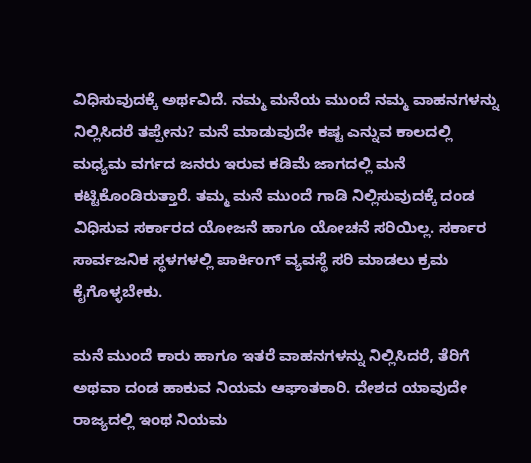ವಿಧಿಸುವುದಕ್ಕೆ ಅರ್ಥವಿದೆ. ನಮ್ಮ ಮನೆಯ ಮುಂದೆ ನಮ್ಮ ವಾಹನಗಳನ್ನು ನಿಲ್ಲಿಸಿದರೆ ತಪ್ಪೇನು? ಮನೆ ಮಾಡುವುದೇ ಕಷ್ಟ ಎನ್ನುವ ಕಾಲದಲ್ಲಿ ಮಧ್ಯಮ ವರ್ಗದ ಜನರು ಇರುವ ಕಡಿಮೆ ಜಾಗದಲ್ಲಿ ಮನೆ ಕಟ್ಟಿಕೊಂಡಿರುತ್ತಾರೆ. ತಮ್ಮ ಮನೆ ಮುಂದೆ ಗಾಡಿ ನಿಲ್ಲಿಸುವುದಕ್ಕೆ ದಂಡ ವಿಧಿಸುವ ಸರ್ಕಾರದ ಯೋಜನೆ ಹಾಗೂ ಯೋಚನೆ ಸರಿಯಿಲ್ಲ. ಸರ್ಕಾರ ಸಾರ್ವಜನಿಕ ಸ್ಥಳಗಳಲ್ಲಿ ಪಾರ್ಕಿಂಗ್ ವ್ಯವಸ್ಥೆ ಸರಿ ಮಾಡಲು ಕ್ರಮ ಕೈಗೊಳ್ಳಬೇಕು.

ಮನೆ ಮುಂದೆ ಕಾರು ಹಾಗೂ ಇತರೆ ವಾಹನಗಳನ್ನು ನಿಲ್ಲಿಸಿದರೆ, ತೆರಿಗೆ ಅಥವಾ ದಂಡ ಹಾಕುವ ನಿಯಮ ಆಘಾತಕಾರಿ. ದೇಶದ ಯಾವುದೇ ರಾಜ್ಯದಲ್ಲಿ ಇಂಥ ನಿಯಮ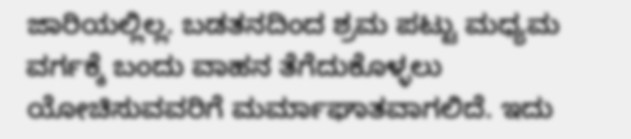ಜಾರಿಯಲ್ಲಿಲ್ಲ. ಬಡತನದಿಂದ ಶ್ರಮ ಪಟ್ಟು ಮಧ್ಯಮ ವರ್ಗಕ್ಕೆ ಬಂದು ವಾಹನ ತೆಗೆದುಕೊಳ್ಳಲು ಯೋಚಿಸುವವರಿಗೆ ಮರ್ಮಾಘಾತವಾಗಲಿದೆ. ಇದು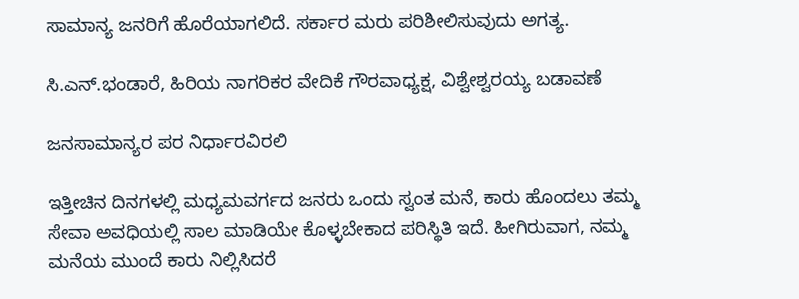ಸಾಮಾನ್ಯ ಜನರಿಗೆ ಹೊರೆಯಾಗಲಿದೆ. ಸರ್ಕಾರ ಮರು ಪರಿಶೀಲಿಸುವುದು ಅಗತ್ಯ.

ಸಿ.ಎನ್.ಭಂಡಾರೆ, ಹಿರಿಯ ನಾಗರಿಕರ ವೇದಿಕೆ ಗೌರವಾಧ್ಯಕ್ಷ, ವಿಶ್ವೇಶ್ವರಯ್ಯ ಬಡಾವಣೆ

ಜನಸಾಮಾನ್ಯರ ಪರ ನಿರ್ಧಾರವಿರಲಿ

ಇತ್ತೀಚಿನ ದಿನಗಳಲ್ಲಿ ಮಧ್ಯಮವರ್ಗದ ಜನರು ಒಂದು ಸ್ವಂತ ಮನೆ, ಕಾರು ಹೊಂದಲು ತಮ್ಮ ಸೇವಾ ಅವಧಿಯಲ್ಲಿ ಸಾಲ ಮಾಡಿಯೇ ಕೊಳ್ಳಬೇಕಾದ ಪರಿಸ್ಥಿತಿ ಇದೆ. ಹೀಗಿರುವಾಗ, ನಮ್ಮ ಮನೆಯ ಮುಂದೆ ಕಾರು ನಿಲ್ಲಿಸಿದರೆ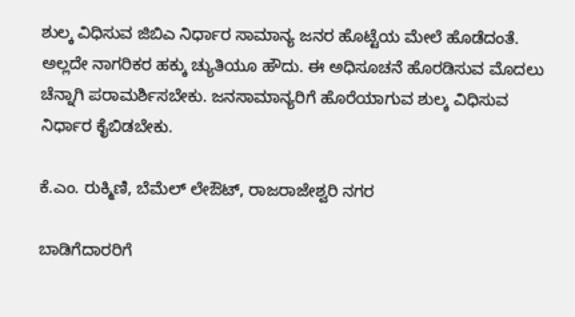ಶುಲ್ಕ ವಿಧಿಸುವ ಜಿಬಿಎ ನಿರ್ಧಾರ ಸಾಮಾನ್ಯ ಜನರ ಹೊಟ್ಟೆಯ ಮೇಲೆ ಹೊಡೆದಂತೆ. ಅಲ್ಲದೇ ನಾಗರಿಕರ ಹಕ್ಕು ಚ್ಯುತಿಯೂ ಹೌದು. ಈ ಅಧಿಸೂಚನೆ ಹೊರಡಿಸುವ ಮೊದಲು ಚೆನ್ನಾಗಿ ಪರಾಮರ್ಶಿಸಬೇಕು. ಜನಸಾಮಾನ್ಯರಿಗೆ ಹೊರೆಯಾಗುವ ಶುಲ್ಕ ವಿಧಿಸುವ ನಿರ್ಧಾರ ಕೈಬಿಡಬೇಕು.

ಕೆ.ಎಂ. ರುಕ್ಮಿಣಿ, ಬೆಮೆಲ್ ಲೇಔಟ್, ರಾಜರಾಜೇಶ್ವರಿ ನಗರ

ಬಾಡಿಗೆದಾರರಿಗೆ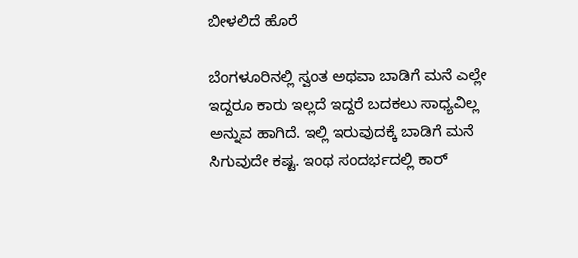ಬೀಳಲಿದೆ ಹೊರೆ

ಬೆಂಗಳೂರಿನಲ್ಲಿ ಸ್ವಂತ ಅಥವಾ ಬಾಡಿಗೆ ಮನೆ ಎಲ್ಲೇ ಇದ್ದರೂ ಕಾರು ಇಲ್ಲದೆ ಇದ್ದರೆ ಬದಕಲು ಸಾಧ್ಯವಿಲ್ಲ ಅನ್ನುವ ಹಾಗಿದೆ. ಇಲ್ಲಿ ಇರುವುದಕ್ಕೆ ಬಾಡಿಗೆ ಮನೆ ಸಿಗುವುದೇ ಕಷ್ಟ. ಇಂಥ ಸಂದರ್ಭದಲ್ಲಿ ಕಾರ್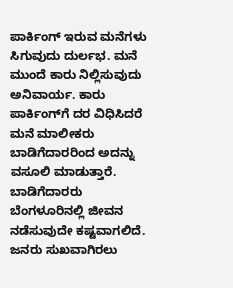ಪಾರ್ಕಿಂಗ್ ಇರುವ ಮನೆಗಳು ಸಿಗುವುದು ದುರ್ಲಭ. ಮನೆ ಮುಂದೆ ಕಾರು ನಿಲ್ಲಿಸುವುದು ಅನಿವಾರ್ಯ. ಕಾರು ಪಾರ್ಕಿಂಗ್‌ಗೆ ದರ ವಿಧಿಸಿದರೆ ಮನೆ ಮಾಲೀಕರು ಬಾಡಿಗೆದಾರರಿಂದ ಅದನ್ನು ವಸೂಲಿ ಮಾಡುತ್ತಾರೆ. ಬಾಡಿಗೆದಾರರು ಬೆಂಗಳೂರಿನಲ್ಲಿ ಜೀವನ ನಡೆಸುವುದೇ ಕಷ್ಟವಾಗಲಿದೆ. ಜನರು ಸುಖವಾಗಿರಲು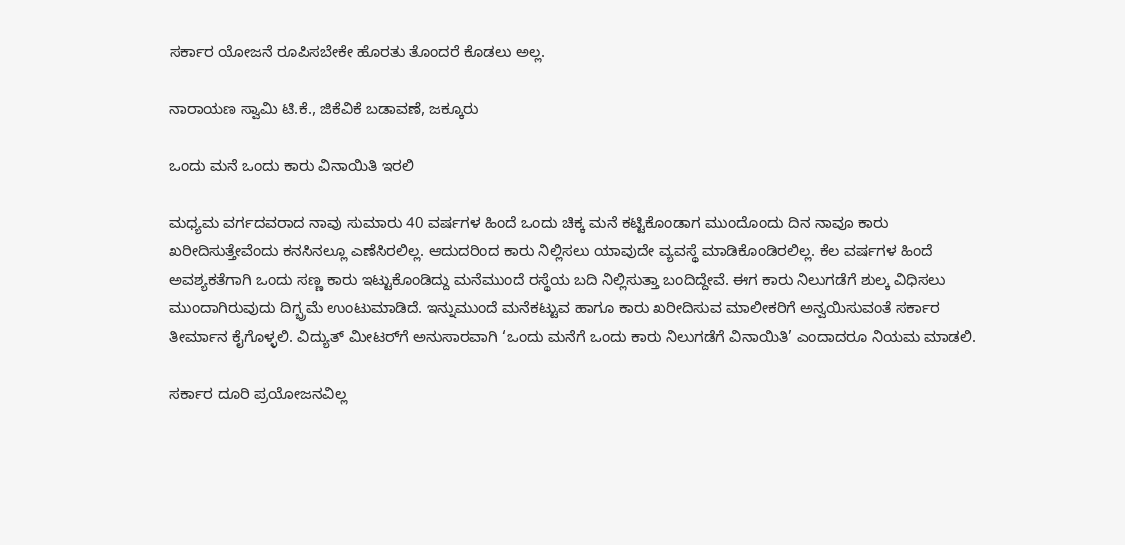ಸರ್ಕಾರ ಯೋಜನೆ ರೂಪಿಸಬೇಕೇ ಹೊರತು ತೊಂದರೆ ಕೊಡಲು ಅಲ್ಲ.

ನಾರಾಯಣ ಸ್ವಾಮಿ ಟಿ.ಕೆ., ಜಿಕೆವಿಕೆ ಬಡಾವಣೆ, ಜಕ್ಕೂರು

ಒಂದು ಮನೆ ಒಂದು ಕಾರು ವಿನಾಯಿತಿ ಇರಲಿ

ಮಧ್ಯಮ ವರ್ಗದವರಾದ ನಾವು ಸುಮಾರು 40 ವರ್ಷಗಳ ಹಿಂದೆ ಒಂದು ಚಿಕ್ಕ ಮನೆ ಕಟ್ಟಿಕೊಂಡಾಗ ಮುಂದೊಂದು ದಿನ ನಾವೂ ಕಾರು ಖರೀದಿಸುತ್ತೇವೆಂದು ಕನಸಿನಲ್ಲೂ ಎಣೆಸಿರಲಿಲ್ಲ. ಆದುದರಿಂದ ಕಾರು ನಿಲ್ಲಿಸಲು ಯಾವುದೇ ವ್ಯವಸ್ಥೆ ಮಾಡಿಕೊಂಡಿರಲಿಲ್ಲ. ಕೆಲ ವರ್ಷಗಳ ಹಿಂದೆ ಅವಶ್ಯಕತೆಗಾಗಿ ಒಂದು ಸಣ್ಣ ಕಾರು ಇಟ್ಟುಕೊಂಡಿದ್ದು ಮನೆಮುಂದೆ ರಸ್ಥೆಯ ಬದಿ ನಿಲ್ಲಿಸುತ್ತಾ ಬಂದಿದ್ದೇವೆ. ಈಗ ಕಾರು ನಿಲುಗಡೆಗೆ ಶುಲ್ಕ ವಿಧಿಸಲು ಮುಂದಾಗಿರುವುದು ದಿಗ್ಭ್ರಮೆ ಉಂಟುಮಾಡಿದೆ. ಇನ್ನುಮುಂದೆ ಮನೆಕಟ್ಟುವ ಹಾಗೂ ಕಾರು ಖರೀದಿಸುವ ಮಾಲೀಕರಿಗೆ ಅನ್ವಯಿಸುವಂತೆ ಸರ್ಕಾರ ತೀರ್ಮಾನ ಕೈಗೊಳ್ಳಲಿ. ವಿದ್ಯುತ್ ಮೀಟರ್‌ಗೆ ಅನುಸಾರವಾಗಿ ‘ಒಂದು ಮನೆಗೆ ಒಂದು ಕಾರು ನಿಲುಗಡೆಗೆ ವಿನಾಯಿತಿ’ ಎಂದಾದರೂ ನಿಯಮ ಮಾಡಲಿ.

ಸರ್ಕಾರ ದೂರಿ ಪ್ರಯೋಜನವಿಲ್ಲ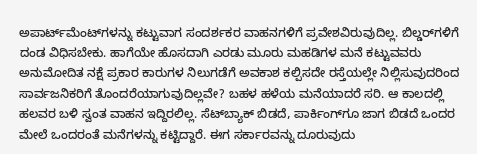ಅಪಾರ್ಟ್‌ಮೆಂಟ್‌ಗಳನ್ನು ಕಟ್ಟುವಾಗ ಸಂದರ್ಶಕರ ವಾಹನಗಳಿಗೆ ಪ್ರವೇಶವಿರುವುದಿಲ್ಲ. ಬಿಲ್ಡರ್‌ಗಳಿಗೆ ದಂಡ ವಿಧಿಸಬೇಕು. ಹಾಗೆಯೇ ಹೊಸದಾಗಿ ಎರಡು ಮೂರು ಮಹಡಿಗಳ ಮನೆ ಕಟ್ಟುವವರು ಅನುಮೋದಿತ ನಕ್ಷೆ ಪ್ರಕಾರ ಕಾರುಗಳ ನಿಲುಗಡೆಗೆ ಅವಕಾಶ ಕಲ್ಪಿಸದೇ ರಸ್ತೆಯಲ್ಲೇ ನಿಲ್ಲಿಸುವುದರಿಂದ ಸಾರ್ವಜನಿಕರಿಗೆ ತೊಂದರೆಯಾಗುವುದಿಲ್ಲವೇ? ಬಹಳ ಹಳೆಯ ಮನೆಯಾದರೆ ಸರಿ. ಆ ಕಾಲದಲ್ಲಿ ಹಲವರ ಬಳಿ ಸ್ವಂತ ವಾಹನ ಇದ್ದಿರಲಿಲ್ಲ. ಸೆಟ್‌ಬ್ಯಾಕ್ ಬಿಡದೆ, ಪಾರ್ಕಿಂಗ್‌ಗೂ ಜಾಗ ಬಿಡದೆ ಒಂದರ ಮೇಲೆ ಒಂದರಂತೆ ಮನೆಗಳನ್ನು ಕಟ್ಟಿದ್ದಾರೆ. ಈಗ ಸರ್ಕಾರವನ್ನು ದೂರುವುದು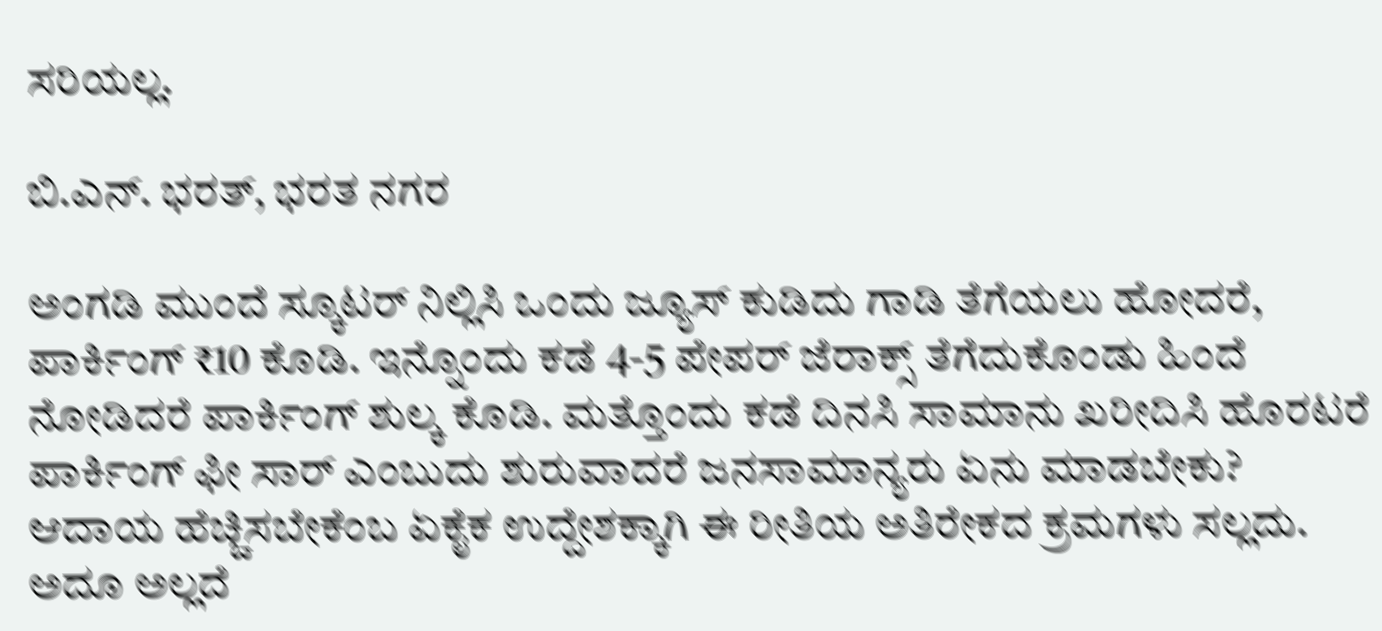ಸರಿಯಲ್ಲ.

ಬಿ.ಎನ್. ಭರತ್, ಭರತ ನಗರ

ಅಂಗಡಿ ಮುಂದೆ ಸ್ಕೂಟರ್ ನಿಲ್ಲಿಸಿ ಒಂದು ಜ್ಯೂಸ್ ಕುಡಿದು ಗಾಡಿ ತೆಗೆಯಲು ಹೋದರೆ, ಪಾರ್ಕಿಂಗ್ ₹10 ಕೊಡಿ. ಇನ್ನೊಂದು ಕಡೆ 4-5 ಪೇಪರ್ ಜೆರಾಕ್ಸ್ ತೆಗೆದುಕೊಂಡು ಹಿಂದೆ ನೋಡಿದರೆ ಪಾರ್ಕಿಂಗ್ ಶುಲ್ಕ ಕೊಡಿ. ಮತ್ತೊಂದು ಕಡೆ ದಿನಸಿ ಸಾಮಾನು ಖರೀದಿಸಿ ಹೊರಟರೆ ಪಾರ್ಕಿಂಗ್ ಫೀ ಸಾರ್ ಎಂಬುದು ಶುರುವಾದರೆ ಜನಸಾಮಾನ್ಯರು ಏನು ಮಾಡಬೇಕು? ಆದಾಯ ಹೆಚ್ಚಿಸಬೇಕೆಂಬ ಏಕೈಕ ಉದ್ದೇಶಕ್ಕಾಗಿ ಈ ರೀತಿಯ ಅತಿರೇಕದ ಕ್ರಮಗಳು ಸಲ್ಲದು. ಅದೂ ಅಲ್ಲದೆ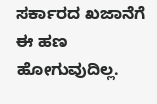ಸರ್ಕಾರದ ಖಜಾನೆಗೆ ಈ ಹಣ ಹೋಗುವುದಿಲ್ಲ.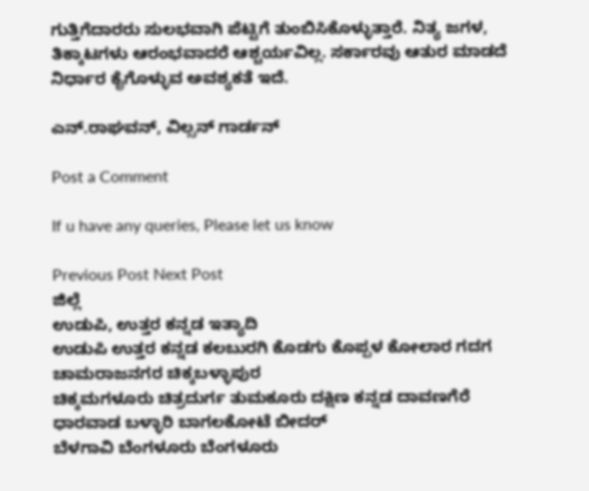ಗುತ್ತಿಗೆದಾರರು ಸುಲಭವಾಗಿ ಪೆಟ್ಟಿಗೆ ತುಂಬಿಸಿಕೊಳ್ಳುತ್ತಾರೆ. ನಿತ್ಯ ಜಗಳ, ತಿಕ್ಕಾಟಗಳು ಆರಂಭವಾದರೆ ಆಶ್ಚರ್ಯವಿಲ್ಲ. ಸರ್ಕಾರವು ಆತುರ ಮಾಡದೆ ನಿರ್ಧಾರ ಕೈಗೊಳ್ಳುವ ಅವಶ್ಯಕತೆ ಇದೆ.

ಎನ್.ರಾಘವನ್, ವಿಲ್ಸನ್ ಗಾರ್ಡನ್

Post a Comment

If u have any queries, Please let us know

Previous Post Next Post
ಜಿಲ್ಲೆ
ಉಡುಪಿ, ಉತ್ತರ ಕನ್ನಡ ಇತ್ಯಾದಿ
ಉಡುಪಿ ಉತ್ತರ ಕನ್ನಡ ಕಲಬುರಗಿ ಕೊಡಗು ಕೊಪ್ಪಳ ಕೋಲಾರ ಗದಗ ಚಾಮರಾಜನಗರ ಚಿಕ್ಕಬಳ್ಳಾಪುರ
ಚಿಕ್ಕಮಗಳೂರು ಚಿತ್ರದುರ್ಗ ತುಮಕೂರು ದಕ್ಷಿಣ ಕನ್ನಡ ದಾವಣಗೆರೆ ಧಾರವಾಡ ಬಳ್ಳಾರಿ ಬಾಗಲಕೋಟೆ ಬೀದರ್
ಬೆಳಗಾವಿ ಬೆಂಗಳೂರು ಬೆಂಗಳೂರು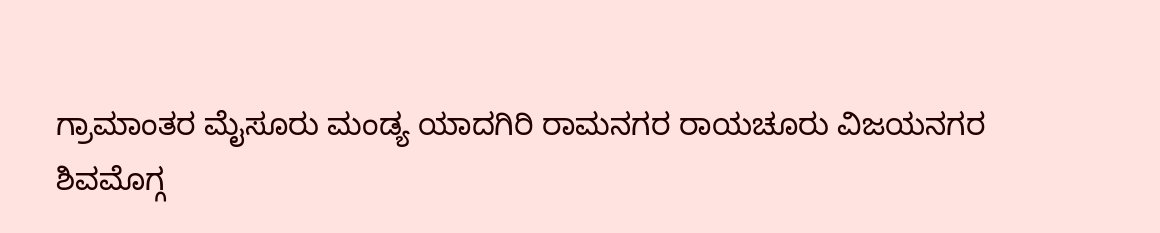ಗ್ರಾಮಾಂತರ ಮೈಸೂರು ಮಂಡ್ಯ ಯಾದಗಿರಿ ರಾಮನಗರ ರಾಯಚೂರು ವಿಜಯನಗರ
ಶಿವಮೊಗ್ಗ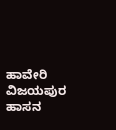ಹಾವೇರಿ ವಿಜಯಪುರ ಹಾಸನ